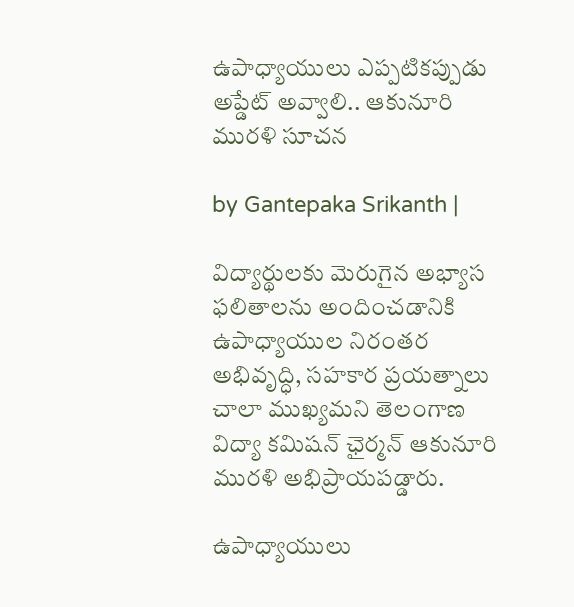ఉపాధ్యాయులు ఎప్పటికప్పుడు అప్డేట్ అవ్వాలి.. ఆకునూరి మురళి సూచన

by Gantepaka Srikanth |

విద్యార్థులకు మెరుగైన అభ్యాస ఫలితాలను అందించడానికి ఉపాధ్యాయుల నిరంతర అభివృద్ధి, సహకార ప్రయత్నాలు చాలా ముఖ్యమని తెలంగాణ విద్యా కమిషన్ ఛైర్మన్ ఆకునూరి మురళి అభిప్రాయపడ్డారు.

ఉపాధ్యాయులు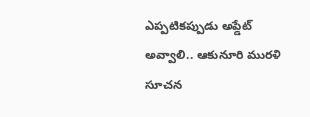ఎప్పటికప్పుడు అప్డేట్ అవ్వాలి.. ఆకునూరి మురళి సూచన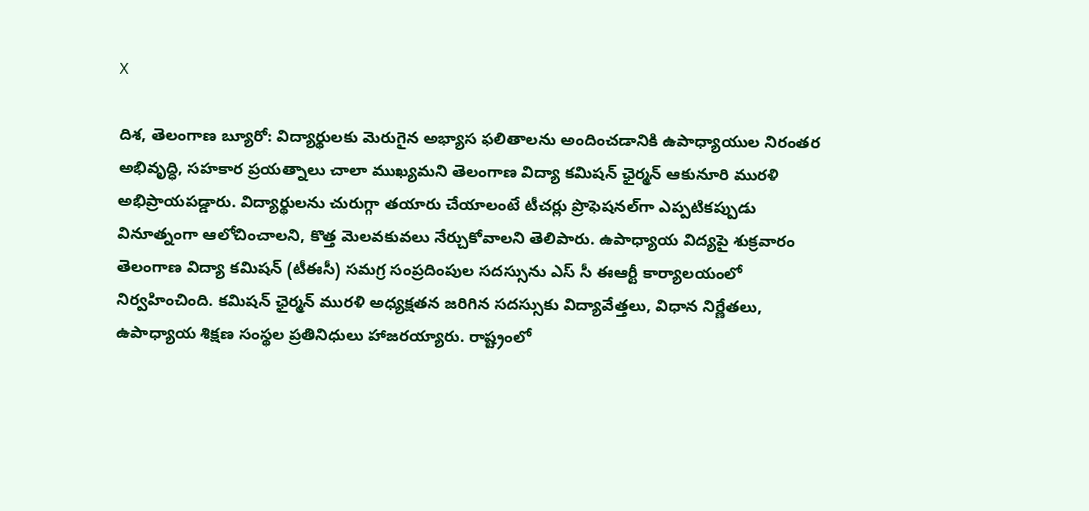X

దిశ, తెలంగాణ బ్యూరో: విద్యార్థులకు మెరుగైన అభ్యాస ఫలితాలను అందించడానికి ఉపాధ్యాయుల నిరంతర అభివృద్ధి, సహకార ప్రయత్నాలు చాలా ముఖ్యమని తెలంగాణ విద్యా కమిషన్ ఛైర్మన్ ఆకునూరి మురళి అభిప్రాయపడ్డారు. విద్యార్థులను చురుగ్గా తయారు చేయాలంటే టీచర్లు ప్రొఫెషనల్‌గా ఎప్పటికప్పుడు వినూత్నంగా ఆలోచించాలని, కొత్త మెలవకువలు నేర్చుకోవాలని తెలిపారు. ఉపాధ్యాయ విద్యపై శుక్రవారం తెలంగాణ విద్యా కమిషన్ (టీఈసీ) సమగ్ర సంప్రదింపుల సదస్సును ఎస్ సీ ఈఆర్టీ కార్యాలయంలో నిర్వహించింది. కమిషన్ ఛైర్మన్ మురళి అధ్యక్షతన జరిగిన సదస్సుకు విద్యావేత్తలు, విధాన నిర్ణేతలు, ఉపాధ్యాయ శిక్షణ సంస్థల ప్రతినిధులు హాజరయ్యారు. రాష్ట్రంలో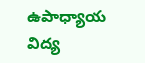ఉపాధ్యాయ విద్య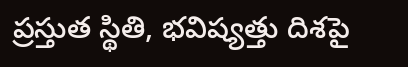ప్రస్తుత స్థితి, భవిష్యత్తు దిశపై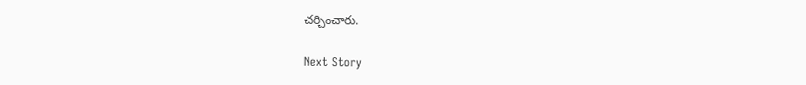చర్చించారు.

Next Story